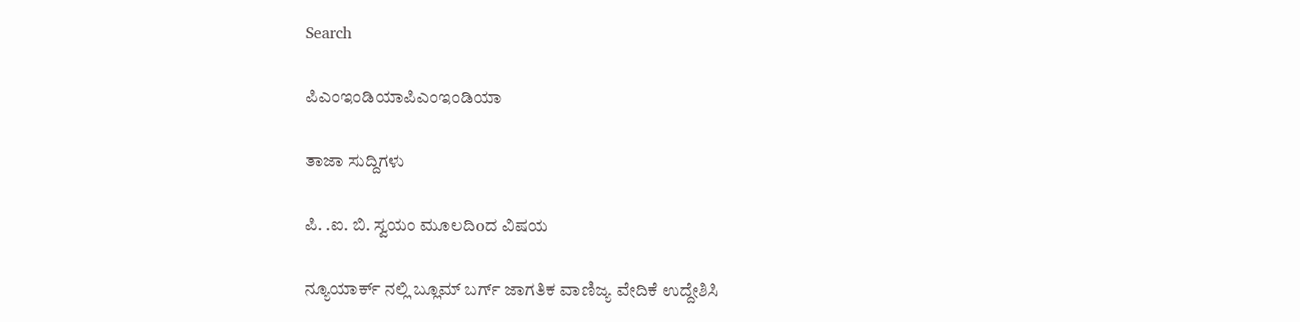Search

ಪಿಎಂಇಂಡಿಯಾಪಿಎಂಇಂಡಿಯಾ

ತಾಜಾ ಸುದ್ದಿಗಳು

ಪಿ. .ಐ. ಬಿ. ಸ್ವಯಂ ಮೂಲದಿoದ ವಿಷಯ

ನ್ಯೂಯಾರ್ಕ್ ನಲ್ಲಿ ಬ್ಲೂಮ್ ಬರ್ಗ್ ಜಾಗತಿಕ ವಾಣಿಜ್ಯ ವೇದಿಕೆ ಉದ್ದೇಶಿಸಿ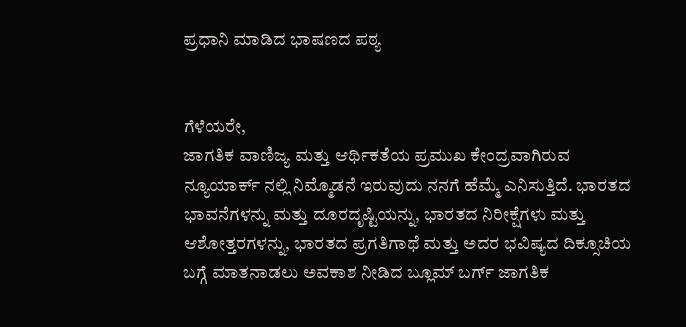ಪ್ರಧಾನಿ ಮಾಡಿದ ಭಾಷಣದ ಪಠ್ಯ


ಗೆಳೆಯರೇ,
ಜಾಗತಿಕ ವಾಣಿಜ್ಯ ಮತ್ತು ಆರ್ಥಿಕತೆಯ ಪ್ರಮುಖ ಕೇಂದ್ರವಾಗಿರುವ ನ್ಯೂಯಾರ್ಕ್ ನಲ್ಲಿ ನಿಮ್ಮೊಡನೆ ಇರುವುದು ನನಗೆ ಹೆಮ್ಮೆ ಎನಿಸುತ್ತಿದೆ. ಭಾರತದ ಭಾವನೆಗಳನ್ನು ಮತ್ತು ದೂರದೃಷ್ಟಿಯನ್ನು, ಭಾರತದ ನಿರೀಕ್ಷೆಗಳು ಮತ್ತು ಆಶೋತ್ತರಗಳನ್ನು, ಭಾರತದ ಪ್ರಗತಿಗಾಥೆ ಮತ್ತು ಅದರ ಭವಿಷ್ಯದ ದಿಕ್ಸೂಚಿಯ ಬಗ್ಗೆ ಮಾತನಾಡಲು ಅವಕಾಶ ನೀಡಿದ ಬ್ಲೂಮ್ ಬರ್ಗ್ ಜಾಗತಿಕ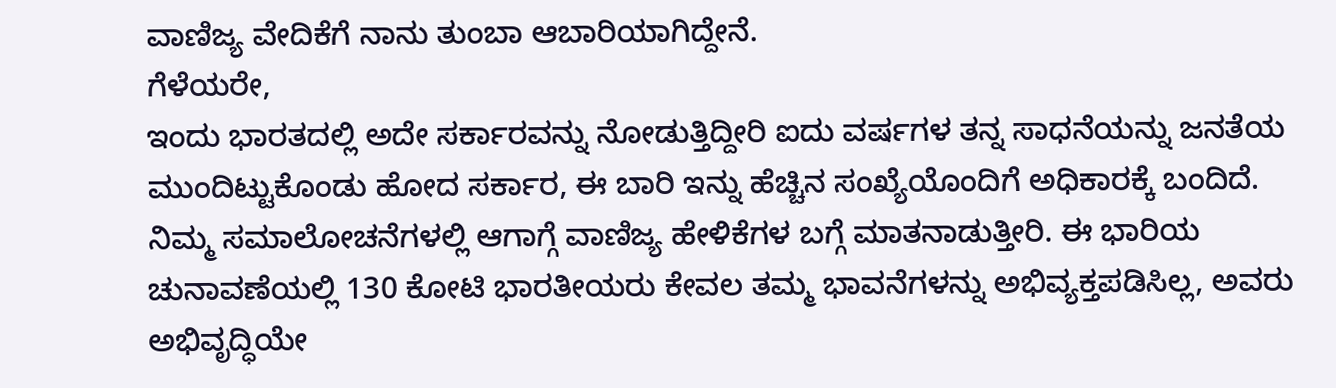ವಾಣಿಜ್ಯ ವೇದಿಕೆಗೆ ನಾನು ತುಂಬಾ ಆಬಾರಿಯಾಗಿದ್ದೇನೆ.
ಗೆಳೆಯರೇ,
ಇಂದು ಭಾರತದಲ್ಲಿ ಅದೇ ಸರ್ಕಾರವನ್ನು ನೋಡುತ್ತಿದ್ದೀರಿ ಐದು ವರ್ಷಗಳ ತನ್ನ ಸಾಧನೆಯನ್ನು ಜನತೆಯ ಮುಂದಿಟ್ಟುಕೊಂಡು ಹೋದ ಸರ್ಕಾರ, ಈ ಬಾರಿ ಇನ್ನು ಹೆಚ್ಚಿನ ಸಂಖ್ಯೆಯೊಂದಿಗೆ ಅಧಿಕಾರಕ್ಕೆ ಬಂದಿದೆ. ನಿಮ್ಮ ಸಮಾಲೋಚನೆಗಳಲ್ಲಿ ಆಗಾಗ್ಗೆ ವಾಣಿಜ್ಯ ಹೇಳಿಕೆಗಳ ಬಗ್ಗೆ ಮಾತನಾಡುತ್ತೀರಿ. ಈ ಭಾರಿಯ ಚುನಾವಣೆಯಲ್ಲಿ 130 ಕೋಟಿ ಭಾರತೀಯರು ಕೇವಲ ತಮ್ಮ ಭಾವನೆಗಳನ್ನು ಅಭಿವ್ಯಕ್ತಪಡಿಸಿಲ್ಲ, ಅವರು ಅಭಿವೃದ್ಧಿಯೇ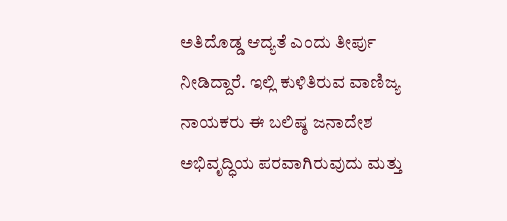ಅತಿದೊಡ್ಡ ಆದ್ಯತೆ ಎಂದು ತೀರ್ಪು ನೀಡಿದ್ದಾರೆ. ಇಲ್ಲಿ ಕುಳಿತಿರುವ ವಾಣಿಜ್ಯ ನಾಯಕರು ಈ ಬಲಿಷ್ಠ ಜನಾದೇಶ ಅಭಿವೃದ್ಧಿಯ ಪರವಾಗಿರುವುದು ಮತ್ತು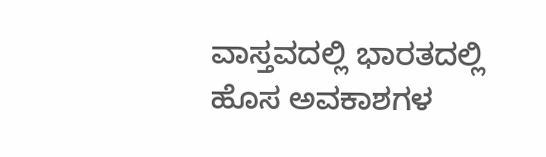ವಾಸ್ತವದಲ್ಲಿ ಭಾರತದಲ್ಲಿ ಹೊಸ ಅವಕಾಶಗಳ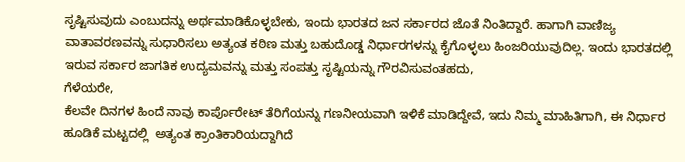ಸೃಷ್ಟಿಸುವುದು ಎಂಬುದನ್ನು ಅರ್ಥಮಾಡಿಕೊಳ್ಳಬೇಕು, ಇಂದು ಭಾರತದ ಜನ ಸರ್ಕಾರದ ಜೊತೆ ನಿಂತಿದ್ದಾರೆ. ಹಾಗಾಗಿ ವಾಣಿಜ್ಯ ವಾತಾವರಣವನ್ನು ಸುಧಾರಿಸಲು ಅತ್ಯಂತ ಕಠಿಣ ಮತ್ತು ಬಹುದೊಡ್ಡ ನಿರ್ಧಾರಗಳನ್ನು ಕೈಗೊಳ್ಳಲು ಹಿಂಜರಿಯುವುದಿಲ್ಲ. ಇಂದು ಭಾರತದಲ್ಲಿ ಇರುವ ಸರ್ಕಾರ ಜಾಗತಿಕ ಉದ್ಯಮವನ್ನು ಮತ್ತು ಸಂಪತ್ತು ಸೃಷ್ಟಿಯನ್ನು ಗೌರವಿಸುವಂತಹದು,
ಗೆಳೆಯರೇ,
ಕೆಲವೇ ದಿನಗಳ ಹಿಂದೆ ನಾವು ಕಾರ್ಪೊರೇಟ್ ತೆರಿಗೆಯನ್ನು ಗಣನೀಯವಾಗಿ ಇಳಿಕೆ ಮಾಡಿದ್ದೇವೆ, ಇದು ನಿಮ್ಮ ಮಾಹಿತಿಗಾಗಿ, ಈ ನಿರ್ಧಾರ ಹೂಡಿಕೆ ಮಟ್ಟದಲ್ಲಿ  ಅತ್ಯಂತ ಕ್ರಾಂತಿಕಾರಿಯದ್ದಾಗಿದೆ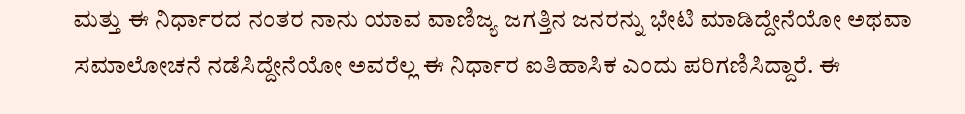ಮತ್ತು ಈ ನಿರ್ಧಾರದ ನಂತರ ನಾನು ಯಾವ ವಾಣಿಜ್ಯ ಜಗತ್ತಿನ ಜನರನ್ನು ಭೇಟಿ ಮಾಡಿದ್ದೇನೆಯೋ ಅಥವಾ ಸಮಾಲೋಚನೆ ನಡೆಸಿದ್ದೇನೆಯೋ ಅವರೆಲ್ಲ ಈ ನಿರ್ಧಾರ ಐತಿಹಾಸಿಕ ಎಂದು ಪರಿಗಣಿಸಿದ್ದಾರೆ. ಈ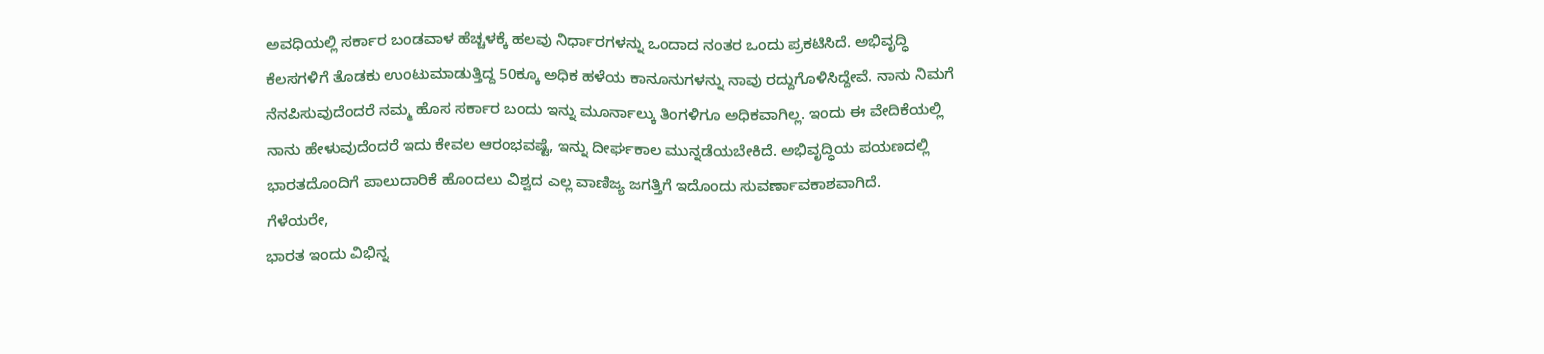ಅವಧಿಯಲ್ಲಿ ಸರ್ಕಾರ ಬಂಡವಾಳ ಹೆಚ್ಚಳಕ್ಕೆ ಹಲವು ನಿರ್ಧಾರಗಳನ್ನು ಒಂದಾದ ನಂತರ ಒಂದು ಪ್ರಕಟಿಸಿದೆ. ಅಭಿವೃದ್ಧಿ ಕೆಲಸಗಳಿಗೆ ತೊಡಕು ಉಂಟುಮಾಡುತ್ತಿದ್ದ 50ಕ್ಕೂ ಅಧಿಕ ಹಳೆಯ ಕಾನೂನುಗಳನ್ನು ನಾವು ರದ್ದುಗೊಳಿಸಿದ್ದೇವೆ. ನಾನು ನಿಮಗೆ ನೆನಪಿಸುವುದೆಂದರೆ ನಮ್ಮ ಹೊಸ ಸರ್ಕಾರ ಬಂದು ಇನ್ನು ಮೂರ್ನಾಲ್ಕು ತಿಂಗಳಿಗೂ ಅಧಿಕವಾಗಿಲ್ಲ. ಇಂದು ಈ ವೇದಿಕೆಯಲ್ಲಿ ನಾನು ಹೇಳುವುದೆಂದರೆ ಇದು ಕೇವಲ ಆರಂಭವಷ್ಟೆ, ಇನ್ನು ದೀರ್ಘಕಾಲ ಮುನ್ನಡೆಯಬೇಕಿದೆ. ಅಭಿವೃದ್ಧಿಯ ಪಯಣದಲ್ಲಿ ಭಾರತದೊಂದಿಗೆ ಪಾಲುದಾರಿಕೆ ಹೊಂದಲು ವಿಶ್ವದ ಎಲ್ಲ ವಾಣಿಜ್ಯ ಜಗತ್ತಿಗೆ ಇದೊಂದು ಸುವರ್ಣಾವಕಾಶವಾಗಿದೆ.
ಗೆಳೆಯರೇ,
ಭಾರತ ಇಂದು ವಿಭಿನ್ನ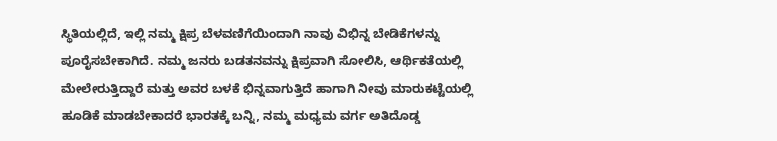ಸ್ಥಿತಿಯಲ್ಲಿದೆ, ಇಲ್ಲಿ ನಮ್ಮ ಕ್ಷಿಪ್ರ ಬೆಳವಣಿಗೆಯಿಂದಾಗಿ ನಾವು ವಿಭಿನ್ನ ಬೇಡಿಕೆಗಳನ್ನು ಪೂರೈಸಬೇಕಾಗಿದೆ. ನಮ್ಮ ಜನರು ಬಡತನವನ್ನು ಕ್ಷಿಪ್ರವಾಗಿ ಸೋಲಿಸಿ, ಆರ್ಥಿಕತೆಯಲ್ಲಿ ಮೇಲೇರುತ್ತಿದ್ದಾರೆ ಮತ್ತು ಅವರ ಬಳಕೆ ಭಿನ್ನವಾಗುತ್ತಿದೆ ಹಾಗಾಗಿ ನೀವು ಮಾರುಕಟ್ಟೆಯಲ್ಲಿ ಹೂಡಿಕೆ ಮಾಡಬೇಕಾದರೆ ಭಾರತಕ್ಕೆ ಬನ್ನಿ, ನಮ್ಮ ಮಧ್ಯಮ ವರ್ಗ ಅತಿದೊಡ್ಡ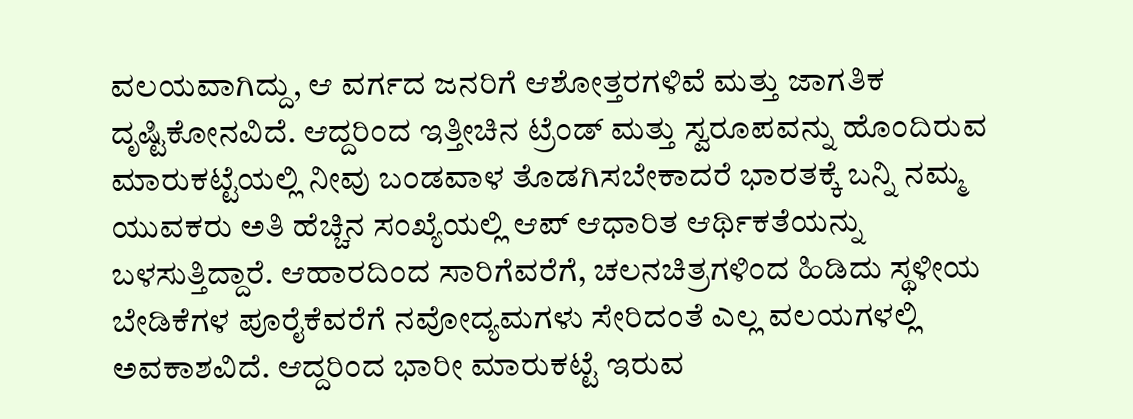ವಲಯವಾಗಿದ್ದು, ಆ ವರ್ಗದ ಜನರಿಗೆ ಆಶೋತ್ತರಗಳಿವೆ ಮತ್ತು ಜಾಗತಿಕ ದೃಷ್ಟಿಕೋನವಿದೆ. ಆದ್ದರಿಂದ ಇತ್ತೀಚಿನ ಟ್ರೆಂಡ್ ಮತ್ತು ಸ್ವರೂಪವನ್ನು ಹೊಂದಿರುವ ಮಾರುಕಟ್ಟೆಯಲ್ಲಿ ನೀವು ಬಂಡವಾಳ ತೊಡಗಿಸಬೇಕಾದರೆ ಭಾರತಕ್ಕೆ ಬನ್ನಿ ನಮ್ಮ ಯುವಕರು ಅತಿ ಹೆಚ್ಚಿನ ಸಂಖ್ಯೆಯಲ್ಲಿ ಆಪ್ ಆಧಾರಿತ ಆರ್ಥಿಕತೆಯನ್ನು ಬಳಸುತ್ತಿದ್ದಾರೆ. ಆಹಾರದಿಂದ ಸಾರಿಗೆವರೆಗೆ, ಚಲನಚಿತ್ರಗಳಿಂದ ಹಿಡಿದು ಸ್ಥಳೀಯ ಬೇಡಿಕೆಗಳ ಪೂರೈಕೆವರೆಗೆ ನವೋದ್ಯಮಗಳು ಸೇರಿದಂತೆ ಎಲ್ಲ ವಲಯಗಳಲ್ಲಿ ಅವಕಾಶವಿದೆ. ಆದ್ದರಿಂದ ಭಾರೀ ಮಾರುಕಟ್ಟೆ ಇರುವ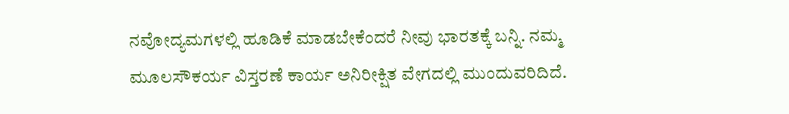ನವೋದ್ಯಮಗಳಲ್ಲಿ ಹೂಡಿಕೆ ಮಾಡಬೇಕೆಂದರೆ ನೀವು ಭಾರತಕ್ಕೆ ಬನ್ನಿ. ನಮ್ಮ ಮೂಲಸೌಕರ್ಯ ವಿಸ್ತರಣೆ ಕಾರ್ಯ ಅನಿರೀಕ್ಷಿತ ವೇಗದಲ್ಲಿ ಮುಂದುವರಿದಿದೆ.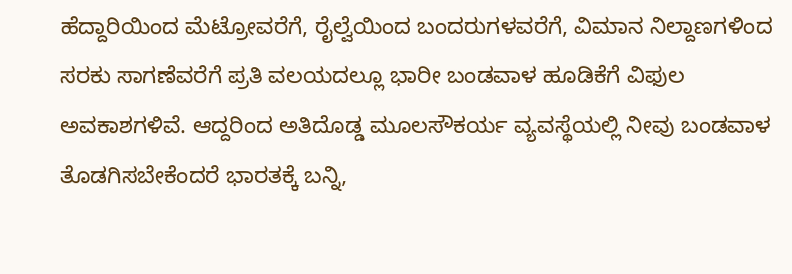ಹೆದ್ದಾರಿಯಿಂದ ಮೆಟ್ರೋವರೆಗೆ, ರೈಲ್ವೆಯಿಂದ ಬಂದರುಗಳವರೆಗೆ, ವಿಮಾನ ನಿಲ್ದಾಣಗಳಿಂದ ಸರಕು ಸಾಗಣೆವರೆಗೆ ಪ್ರತಿ ವಲಯದಲ್ಲೂ ಭಾರೀ ಬಂಡವಾಳ ಹೂಡಿಕೆಗೆ ವಿಫುಲ ಅವಕಾಶಗಳಿವೆ. ಆದ್ದರಿಂದ ಅತಿದೊಡ್ಡ ಮೂಲಸೌಕರ್ಯ ವ್ಯವಸ್ಥೆಯಲ್ಲಿ ನೀವು ಬಂಡವಾಳ ತೊಡಗಿಸಬೇಕೆಂದರೆ ಭಾರತಕ್ಕೆ ಬನ್ನಿ,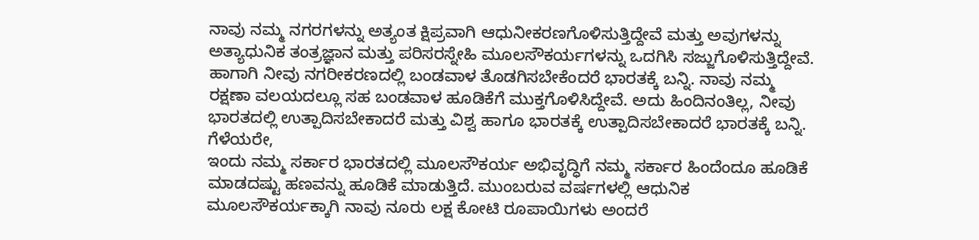ನಾವು ನಮ್ಮ ನಗರಗಳನ್ನು ಅತ್ಯಂತ ಕ್ಷಿಪ್ರವಾಗಿ ಆಧುನೀಕರಣಗೊಳಿಸುತ್ತಿದ್ದೇವೆ ಮತ್ತು ಅವುಗಳನ್ನು ಅತ್ಯಾಧುನಿಕ ತಂತ್ರಜ್ಞಾನ ಮತ್ತು ಪರಿಸರಸ್ನೇಹಿ ಮೂಲಸೌಕರ್ಯಗಳನ್ನು ಒದಗಿಸಿ ಸಜ್ಜುಗೊಳಿಸುತ್ತಿದ್ದೇವೆ. ಹಾಗಾಗಿ ನೀವು ನಗರೀಕರಣದಲ್ಲಿ ಬಂಡವಾಳ ತೊಡಗಿಸಬೇಕೆಂದರೆ ಭಾರತಕ್ಕೆ ಬನ್ನಿ. ನಾವು ನಮ್ಮ ರಕ್ಷಣಾ ವಲಯದಲ್ಲೂ ಸಹ ಬಂಡವಾಳ ಹೂಡಿಕೆಗೆ ಮುಕ್ತಗೊಳಿಸಿದ್ದೇವೆ. ಅದು ಹಿಂದಿನಂತಿಲ್ಲ, ನೀವು ಭಾರತದಲ್ಲಿ ಉತ್ಪಾದಿಸಬೇಕಾದರೆ ಮತ್ತು ವಿಶ್ವ ಹಾಗೂ ಭಾರತಕ್ಕೆ ಉತ್ಪಾದಿಸಬೇಕಾದರೆ ಭಾರತಕ್ಕೆ ಬನ್ನಿ.
ಗೆಳೆಯರೇ,
ಇಂದು ನಮ್ಮ ಸರ್ಕಾರ ಭಾರತದಲ್ಲಿ ಮೂಲಸೌಕರ್ಯ ಅಭಿವೃದ್ಧಿಗೆ ನಮ್ಮ ಸರ್ಕಾರ ಹಿಂದೆಂದೂ ಹೂಡಿಕೆ ಮಾಡದಷ್ಟು ಹಣವನ್ನು ಹೂಡಿಕೆ ಮಾಡುತ್ತಿದೆ. ಮುಂಬರುವ ವರ್ಷಗಳಲ್ಲಿ ಆಧುನಿಕ ಮೂಲಸೌಕರ್ಯಕ್ಕಾಗಿ ನಾವು ನೂರು ಲಕ್ಷ ಕೋಟಿ ರೂಪಾಯಿಗಳು ಅಂದರೆ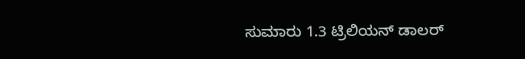ಸುಮಾರು 1.3 ಟ್ರಿಲಿಯನ್ ಡಾಲರ್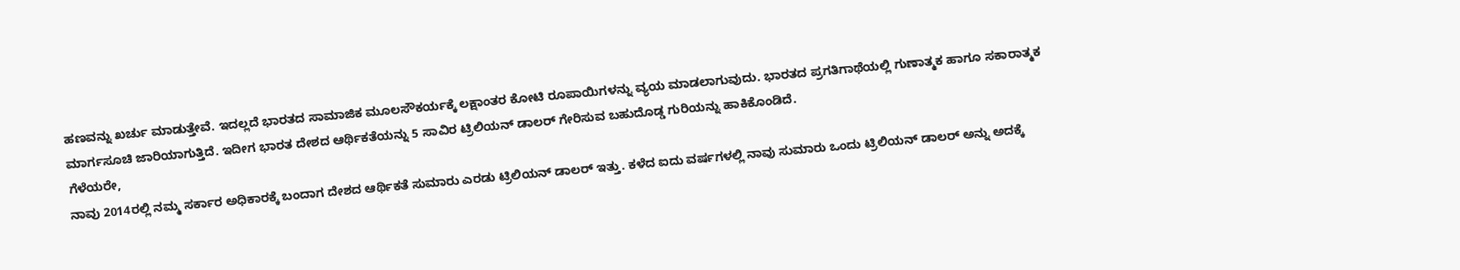ಹಣವನ್ನು ಖರ್ಚು ಮಾಡುತ್ತೇವೆ. ಇದಲ್ಲದೆ ಭಾರತದ ಸಾಮಾಜಿಕ ಮೂಲಸೌಕರ್ಯಕ್ಕೆ ಲಕ್ಷಾಂತರ ಕೋಟಿ ರೂಪಾಯಿಗಳನ್ನು ವ್ಯಯ ಮಾಡಲಾಗುವುದು. ಭಾರತದ ಪ್ರಗತಿಗಾಥೆಯಲ್ಲಿ ಗುಣಾತ್ಮಕ ಹಾಗೂ ಸಕಾರಾತ್ಮಕ ಮಾರ್ಗಸೂಚಿ ಜಾರಿಯಾಗುತ್ತಿದೆ. ಇದೀಗ ಭಾರತ ದೇಶದ ಆರ್ಥಿಕತೆಯನ್ನು 5 ಸಾವಿರ ಟ್ರಿಲಿಯನ್ ಡಾಲರ್ ಗೇರಿಸುವ ಬಹುದೊಡ್ಡ ಗುರಿಯನ್ನು ಹಾಕಿಕೊಂಡಿದೆ.
ಗೆಳೆಯರೇ,
ನಾವು 2014ರಲ್ಲಿ ನಮ್ಮ ಸರ್ಕಾರ ಅಧಿಕಾರಕ್ಕೆ ಬಂದಾಗ ದೇಶದ ಆರ್ಥಿಕತೆ ಸುಮಾರು ಎರಡು ಟ್ರಿಲಿಯನ್ ಡಾಲರ್ ಇತ್ತು. ಕಳೆದ ಐದು ವರ್ಷಗಳಲ್ಲಿ ನಾವು ಸುಮಾರು ಒಂದು ಟ್ರಿಲಿಯನ್ ಡಾಲರ್ ಅನ್ನು ಅದಕ್ಕೆ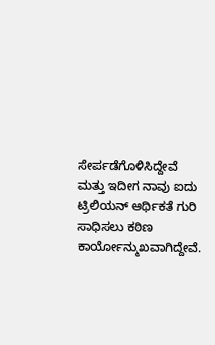ಸೇರ್ಪಡೆಗೊಳಿಸಿದ್ದೇವೆ ಮತ್ತು ಇದೀಗ ನಾವು ಐದು ಟ್ರಿಲಿಯನ್ ಆರ್ಥಿಕತೆ ಗುರಿ ಸಾಧಿಸಲು ಕಠಿಣ ಕಾರ್ಯೋನ್ಮುಖವಾಗಿದ್ದೇವೆ.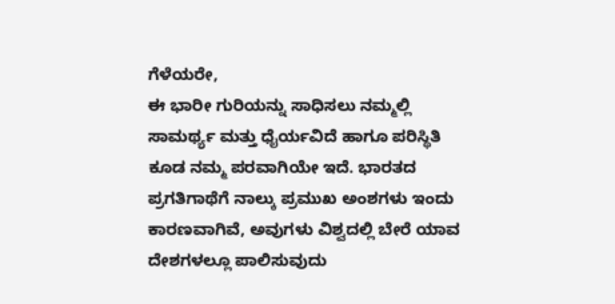ಗೆಳೆಯರೇ,
ಈ ಭಾರೀ ಗುರಿಯನ್ನು ಸಾಧಿಸಲು ನಮ್ಮಲ್ಲಿ ಸಾಮರ್ಥ್ಯ ಮತ್ತು ಧೈರ್ಯವಿದೆ ಹಾಗೂ ಪರಿಸ್ಥಿತಿ ಕೂಡ ನಮ್ಮ ಪರವಾಗಿಯೇ ಇದೆ. ಭಾರತದ ಪ್ರಗತಿಗಾಥೆಗೆ ನಾಲ್ಕು ಪ್ರಮುಖ ಅಂಶಗಳು ಇಂದು ಕಾರಣವಾಗಿವೆ, ಅವುಗಳು ವಿಶ್ವದಲ್ಲಿ ಬೇರೆ ಯಾವ ದೇಶಗಳಲ್ಲೂ ಪಾಲಿಸುವುದು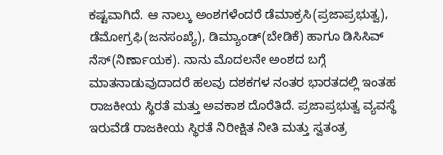ಕಷ್ಟವಾಗಿದೆ. ಆ ನಾಲ್ಕು ಅಂಶಗಳೆಂದರೆ ಡೆಮಾಕ್ರಸಿ(ಪ್ರಜಾಪ್ರಭುತ್ವ), ಡೆಮೋಗ್ರಫಿ(ಜನಸಂಖ್ಯೆ), ಡಿಮ್ಯಾಂಡ್(ಬೇಡಿಕೆ) ಹಾಗೂ ಡಿಸಿಸಿವ್ ನೆಸ್(ನಿರ್ಣಾಯಕ). ನಾನು ಮೊದಲನೇ ಅಂಶದ ಬಗ್ಗೆ ಮಾತನಾಡುವುದಾದರೆ ಹಲವು ದಶಕಗಳ ನಂತರ ಭಾರತದಲ್ಲಿ ಇಂತಹ ರಾಜಕೀಯ ಸ್ಥಿರತೆ ಮತ್ತು ಅವಕಾಶ ದೊರೆತಿದೆ. ಪ್ರಜಾಪ್ರಭುತ್ವ ವ್ಯವಸ್ಥೆ ಇರುವೆಡೆ ರಾಜಕೀಯ ಸ್ಥಿರತೆ ನಿರೀಕ್ಷಿತ ನೀತಿ ಮತ್ತು ಸ್ವತಂತ್ರ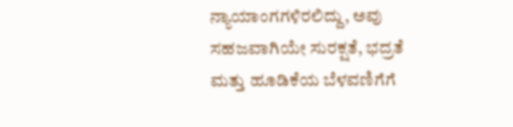ನ್ಯಾಯಾಂಗಗಳಿರಲಿದ್ದು, ಅವು ಸಹಜವಾಗಿಯೇ ಸುರಕ್ಷತೆ, ಭದ್ರತೆ ಮತ್ತು ಹೂಡಿಕೆಯ ಬೆಳವಣಿಗೆಗೆ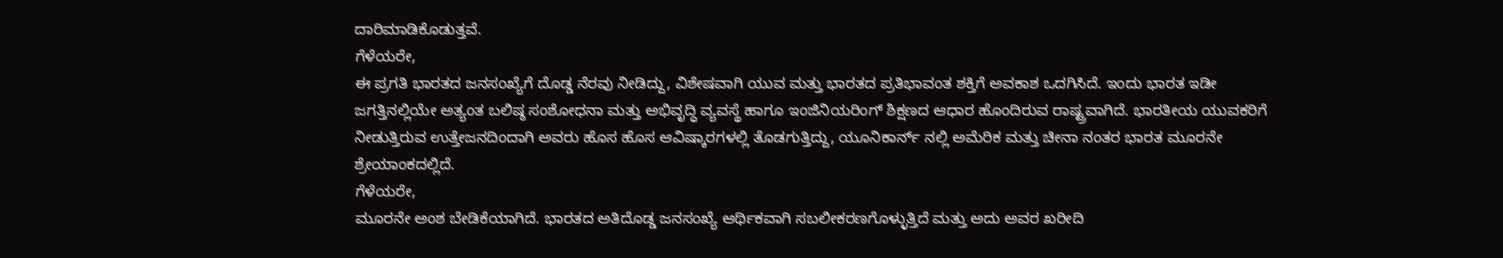ದಾರಿಮಾಡಿಕೊಡುತ್ತವೆ.
ಗೆಳೆಯರೇ,
ಈ ಪ್ರಗತಿ ಭಾರತದ ಜನಸಂಖ್ಯೆಗೆ ದೊಡ್ಡ ನೆರವು ನೀಡಿದ್ದು, ವಿಶೇಷವಾಗಿ ಯುವ ಮತ್ತು ಭಾರತದ ಪ್ರತಿಭಾವಂತ ಶಕ್ತಿಗೆ ಅವಕಾಶ ಒದಗಿಸಿದೆ. ಇಂದು ಭಾರತ ಇಡೀ ಜಗತ್ತಿನಲ್ಲಿಯೇ ಅತ್ಯಂತ ಬಲಿಷ್ಠ ಸಂಶೋಧನಾ ಮತ್ತು ಅಭಿವೃದ್ಧಿ ವ್ಯವಸ್ಥೆ ಹಾಗೂ ಇಂಜಿನಿಯರಿಂಗ್ ಶಿಕ್ಷಣದ ಆಧಾರ ಹೊಂದಿರುವ ರಾಷ್ಟ್ರವಾಗಿದೆ. ಭಾರತೀಯ ಯುವಕರಿಗೆ ನೀಡುತ್ತಿರುವ ಉತ್ತೇಜನದಿಂದಾಗಿ ಅವರು ಹೊಸ ಹೊಸ ಆವಿಷ್ಕಾರಗಳಲ್ಲಿ ತೊಡಗುತ್ತಿದ್ದು, ಯೂನಿಕಾರ್ನ್ ನಲ್ಲಿ ಅಮೆರಿಕ ಮತ್ತು ಚೀನಾ ನಂತರ ಭಾರತ ಮೂರನೇ ಶ್ರೇಯಾಂಕದಲ್ಲಿದೆ.
ಗೆಳೆಯರೇ,
ಮೂರನೇ ಅಂಶ ಬೇಡಿಕೆಯಾಗಿದೆ. ಭಾರತದ ಅತಿದೊಡ್ಡ ಜನಸಂಖ್ಯೆ ಆರ್ಥಿಕವಾಗಿ ಸಬಲೀಕರಣಗೊಳ್ಳುತ್ತಿದೆ ಮತ್ತು ಅದು ಅವರ ಖರೀದಿ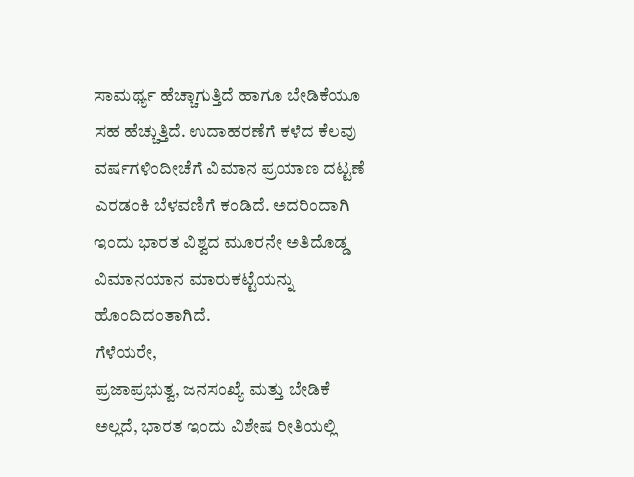ಸಾಮರ್ಥ್ಯ ಹೆಚ್ಚಾಗುತ್ತಿದೆ ಹಾಗೂ ಬೇಡಿಕೆಯೂ ಸಹ ಹೆಚ್ಚುತ್ತಿದೆ. ಉದಾಹರಣೆಗೆ ಕಳೆದ ಕೆಲವು ವರ್ಷಗಳಿಂದೀಚೆಗೆ ವಿಮಾನ ಪ್ರಯಾಣ ದಟ್ಟಣೆ ಎರಡಂಕಿ ಬೆಳವಣಿಗೆ ಕಂಡಿದೆ. ಅದರಿಂದಾಗಿ ಇಂದು ಭಾರತ ವಿಶ್ವದ ಮೂರನೇ ಅತಿದೊಡ್ಡ ವಿಮಾನಯಾನ ಮಾರುಕಟ್ಟೆಯನ್ನು ಹೊಂದಿದಂತಾಗಿದೆ.
ಗೆಳೆಯರೇ,
ಪ್ರಜಾಪ್ರಭುತ್ವ, ಜನಸಂಖ್ಯೆ ಮತ್ತು ಬೇಡಿಕೆ ಅಲ್ಲದೆ, ಭಾರತ ಇಂದು ವಿಶೇಷ ರೀತಿಯಲ್ಲಿ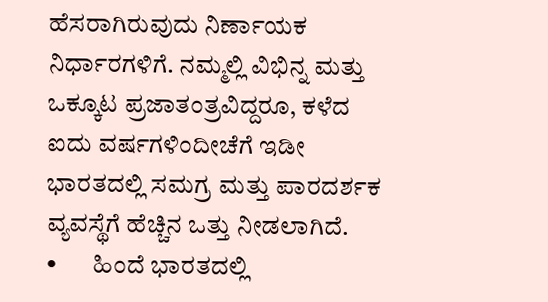ಹೆಸರಾಗಿರುವುದು ನಿರ್ಣಾಯಕ ನಿರ್ಧಾರಗಳಿಗೆ. ನಮ್ಮಲ್ಲಿ ವಿಭಿನ್ನ ಮತ್ತು ಒಕ್ಕೂಟ ಪ್ರಜಾತಂತ್ರವಿದ್ದರೂ, ಕಳೆದ ಐದು ವರ್ಷಗಳಿಂದೀಚೆಗೆ ಇಡೀ ಭಾರತದಲ್ಲಿ ಸಮಗ್ರ ಮತ್ತು ಪಾರದರ್ಶಕ ವ್ಯವಸ್ಥೆಗೆ ಹೆಚ್ಚಿನ ಒತ್ತು ನೀಡಲಾಗಿದೆ.
•       ಹಿಂದೆ ಭಾರತದಲ್ಲಿ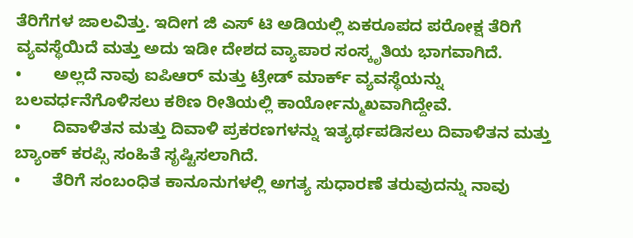ತೆರಿಗೆಗಳ ಜಾಲವಿತ್ತು. ಇದೀಗ ಜಿ ಎಸ್ ಟಿ ಅಡಿಯಲ್ಲಿ ಏಕರೂಪದ ಪರೋಕ್ಷ ತೆರಿಗೆ ವ್ಯವಸ್ಥೆಯಿದೆ ಮತ್ತು ಅದು ಇಡೀ ದೇಶದ ವ್ಯಾಪಾರ ಸಂಸ್ಕೃತಿಯ ಭಾಗವಾಗಿದೆ.
•       ಅಲ್ಲದೆ ನಾವು ಐಪಿಆರ್ ಮತ್ತು ಟ್ರೇಡ್ ಮಾರ್ಕ್ ವ್ಯವಸ್ಥೆಯನ್ನು ಬಲವರ್ಧನೆಗೊಳಿಸಲು ಕಠಿಣ ರೀತಿಯಲ್ಲಿ ಕಾರ್ಯೋನ್ಮುಖವಾಗಿದ್ದೇವೆ.
•       ದಿವಾಳಿತನ ಮತ್ತು ದಿವಾಳಿ ಪ್ರಕರಣಗಳನ್ನು ಇತ್ಯರ್ಥಪಡಿಸಲು ದಿವಾಳಿತನ ಮತ್ತು ಬ್ಯಾಂಕ್ ಕರಪ್ಸಿ ಸಂಹಿತೆ ಸೃಷ್ಟಿಸಲಾಗಿದೆ.
•       ತೆರಿಗೆ ಸಂಬಂಧಿತ ಕಾನೂನುಗಳಲ್ಲಿ ಅಗತ್ಯ ಸುಧಾರಣೆ ತರುವುದನ್ನು ನಾವು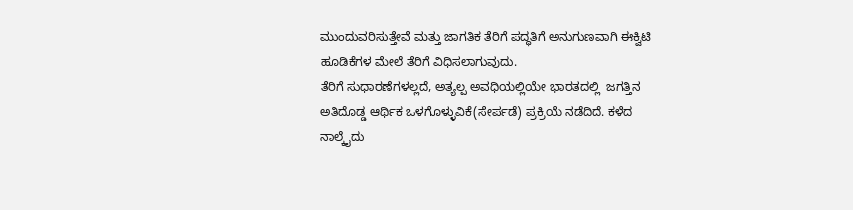ಮುಂದುವರಿಸುತ್ತೇವೆ ಮತ್ತು ಜಾಗತಿಕ ತೆರಿಗೆ ಪದ್ಧತಿಗೆ ಅನುಗುಣವಾಗಿ ಈಕ್ವಿಟಿ ಹೂಡಿಕೆಗಳ ಮೇಲೆ ತೆರಿಗೆ ವಿಧಿಸಲಾಗುವುದು.
ತೆರಿಗೆ ಸುಧಾರಣೆಗಳಲ್ಲದೆ, ಅತ್ಯಲ್ಪ ಅವಧಿಯಲ್ಲಿಯೇ ಭಾರತದಲ್ಲಿ  ಜಗತ್ತಿನ ಅತಿದೊಡ್ಡ ಆರ್ಥಿಕ ಒಳಗೊಳ್ಳುವಿಕೆ(ಸೇರ್ಪಡೆ) ಪ್ರಕ್ರಿಯೆ ನಡೆದಿದೆ. ಕಳೆದ ನಾಲ್ಕೈದು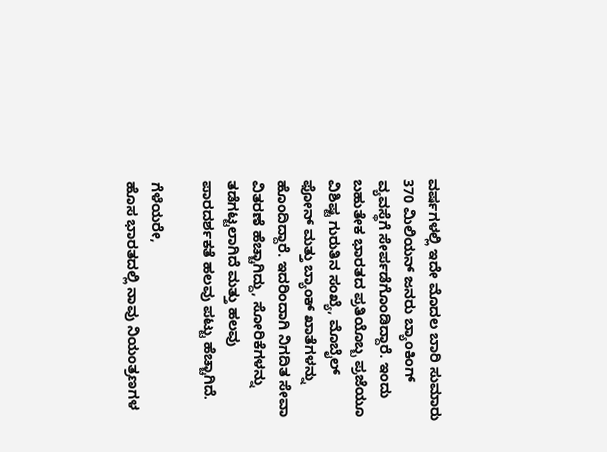ವರ್ಷಗಳಲ್ಲಿ ಇದೇ ಮೊದಲ ಬಾರಿ ಸುಮಾರು 370 ಮಿಲಿಯನ್ ಜನರು ಬ್ಯಾಂಕಿಂಗ್ ವ್ಯವಸ್ಥೆಗೆ ಸೇರ್ಪಡೆಗೊಂಡಿದ್ದಾರೆ. ಇಂದು ಬಹುತೇಕ ಭಾರತದ ಪ್ರತಿಯೊಬ್ಬ ಪ್ರಜೆಯೂ ವಿಶಿಷ್ಟ ಗುರುತಿನ ಸಂಖ್ಯೆ, ಮೊಬೈಲ್ ಫೋನ್ ಮತ್ತು ಬ್ಯಾಂಕ್ ಖಾತೆಗಳನ್ನು ಹೊಂದಿದ್ದಾರೆ. ಇದರಿಂದಾಗಿ ನಿಗದಿತ ಸೇವಾ ವಿತರಣೆ ಹೆಚ್ಚಾಗಿದ್ದು, ಸೋರಿಕೆಗಳನ್ನು ತಡೆಗಟ್ಟಲಾಗಿದೆ ಮತ್ತು ಹಲವು ಪಾರದರ್ಶಕತೆ ಹಲವು ಪಟ್ಟು ಹೆಚ್ಚಾಗಿದೆ.

ಗೆಳೆಯರೇ,
ಹೊಸ ಭಾರತದಲ್ಲಿ ನಾವು ನಿಯಂತ್ರಣಗಳ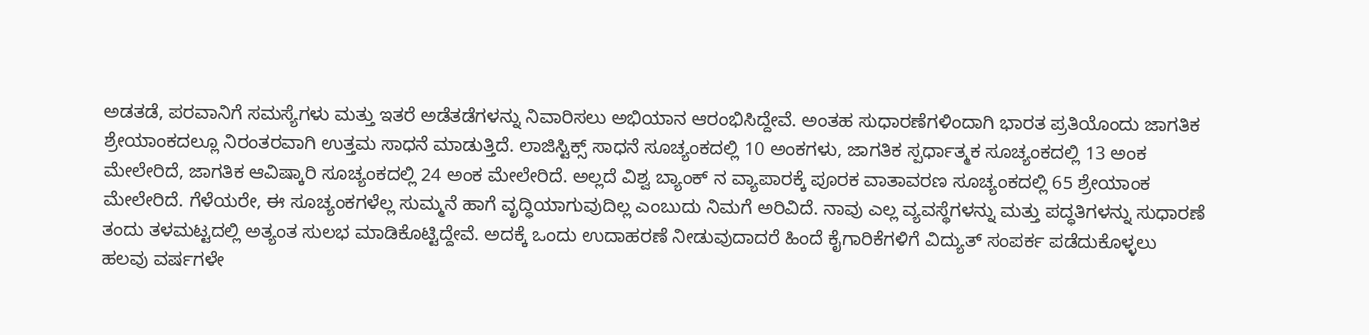ಅಡತಡೆ, ಪರವಾನಿಗೆ ಸಮಸ್ಯೆಗಳು ಮತ್ತು ಇತರೆ ಅಡೆತಡೆಗಳನ್ನು ನಿವಾರಿಸಲು ಅಭಿಯಾನ ಆರಂಭಿಸಿದ್ದೇವೆ. ಅಂತಹ ಸುಧಾರಣೆಗಳಿಂದಾಗಿ ಭಾರತ ಪ್ರತಿಯೊಂದು ಜಾಗತಿಕ ಶ್ರೇಯಾಂಕದಲ್ಲೂ ನಿರಂತರವಾಗಿ ಉತ್ತಮ ಸಾಧನೆ ಮಾಡುತ್ತಿದೆ. ಲಾಜಿಸ್ಟಿಕ್ಸ್ ಸಾಧನೆ ಸೂಚ್ಯಂಕದಲ್ಲಿ 10 ಅಂಕಗಳು, ಜಾಗತಿಕ ಸ್ಪರ್ಧಾತ್ಮಕ ಸೂಚ್ಯಂಕದಲ್ಲಿ 13 ಅಂಕ ಮೇಲೇರಿದೆ, ಜಾಗತಿಕ ಆವಿಷ್ಕಾರಿ ಸೂಚ್ಯಂಕದಲ್ಲಿ 24 ಅಂಕ ಮೇಲೇರಿದೆ. ಅಲ್ಲದೆ ವಿಶ್ವ ಬ್ಯಾಂಕ್ ನ ವ್ಯಾಪಾರಕ್ಕೆ ಪೂರಕ ವಾತಾವರಣ ಸೂಚ್ಯಂಕದಲ್ಲಿ 65 ಶ್ರೇಯಾಂಕ ಮೇಲೇರಿದೆ. ಗೆಳೆಯರೇ, ಈ ಸೂಚ್ಯಂಕಗಳೆಲ್ಲ ಸುಮ್ಮನೆ ಹಾಗೆ ವೃದ್ಧಿಯಾಗುವುದಿಲ್ಲ ಎಂಬುದು ನಿಮಗೆ ಅರಿವಿದೆ. ನಾವು ಎಲ್ಲ ವ್ಯವಸ್ಥೆಗಳನ್ನು ಮತ್ತು ಪದ್ಧತಿಗಳನ್ನು ಸುಧಾರಣೆ ತಂದು ತಳಮಟ್ಟದಲ್ಲಿ ಅತ್ಯಂತ ಸುಲಭ ಮಾಡಿಕೊಟ್ಟಿದ್ದೇವೆ. ಅದಕ್ಕೆ ಒಂದು ಉದಾಹರಣೆ ನೀಡುವುದಾದರೆ ಹಿಂದೆ ಕೈಗಾರಿಕೆಗಳಿಗೆ ವಿದ್ಯುತ್ ಸಂಪರ್ಕ ಪಡೆದುಕೊಳ್ಳಲು ಹಲವು ವರ್ಷಗಳೇ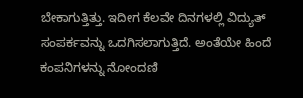ಬೇಕಾಗುತ್ತಿತ್ತು. ಇದೀಗ ಕೆಲವೇ ದಿನಗಳಲ್ಲಿ ವಿದ್ಯುತ್ ಸಂಪರ್ಕವನ್ನು ಒದಗಿಸಲಾಗುತ್ತಿದೆ. ಅಂತೆಯೇ ಹಿಂದೆ ಕಂಪನಿಗಳನ್ನು ನೋಂದಣಿ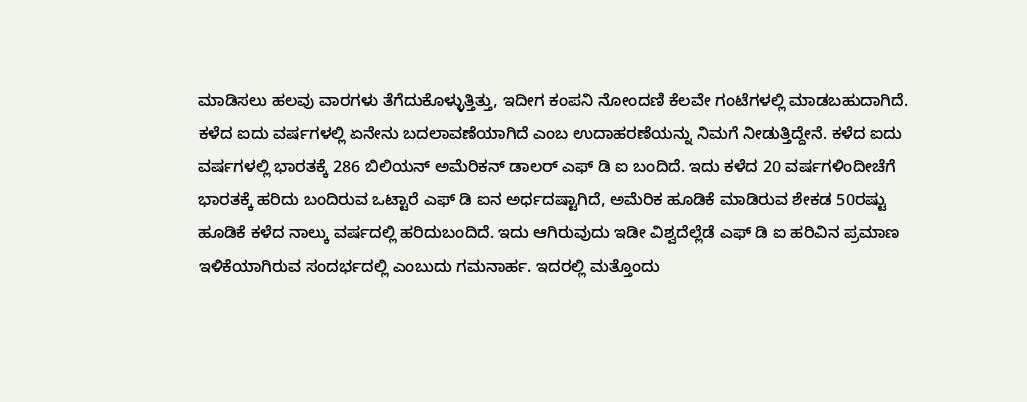ಮಾಡಿಸಲು ಹಲವು ವಾರಗಳು ತೆಗೆದುಕೊಳ್ಳುತ್ತಿತ್ತು, ಇದೀಗ ಕಂಪನಿ ನೋಂದಣಿ ಕೆಲವೇ ಗಂಟೆಗಳಲ್ಲಿ ಮಾಡಬಹುದಾಗಿದೆ. ಕಳೆದ ಐದು ವರ್ಷಗಳಲ್ಲಿ ಏನೇನು ಬದಲಾವಣೆಯಾಗಿದೆ ಎಂಬ ಉದಾಹರಣೆಯನ್ನು ನಿಮಗೆ ನೀಡುತ್ತಿದ್ದೇನೆ. ಕಳೆದ ಐದು ವರ್ಷಗಳಲ್ಲಿ ಭಾರತಕ್ಕೆ 286 ಬಿಲಿಯನ್ ಅಮೆರಿಕನ್ ಡಾಲರ್ ಎಫ್ ಡಿ ಐ ಬಂದಿದೆ. ಇದು ಕಳೆದ 20 ವರ್ಷಗಳಿಂದೀಚೆಗೆ ಭಾರತಕ್ಕೆ ಹರಿದು ಬಂದಿರುವ ಒಟ್ಟಾರೆ ಎಫ್ ಡಿ ಐನ ಅರ್ಧದಷ್ಟಾಗಿದೆ, ಅಮೆರಿಕ ಹೂಡಿಕೆ ಮಾಡಿರುವ ಶೇಕಡ 50ರಷ್ಟು ಹೂಡಿಕೆ ಕಳೆದ ನಾಲ್ಕು ವರ್ಷದಲ್ಲಿ ಹರಿದುಬಂದಿದೆ. ಇದು ಆಗಿರುವುದು ಇಡೀ ವಿಶ್ವದೆಲ್ಲೆಡೆ ಎಫ್ ಡಿ ಐ ಹರಿವಿನ ಪ್ರಮಾಣ ಇಳಿಕೆಯಾಗಿರುವ ಸಂದರ್ಭದಲ್ಲಿ ಎಂಬುದು ಗಮನಾರ್ಹ. ಇದರಲ್ಲಿ ಮತ್ತೊಂದು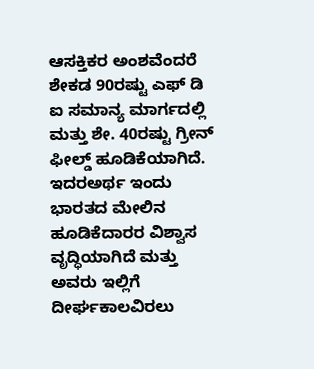ಆಸಕ್ತಿಕರ ಅಂಶವೆಂದರೆ ಶೇಕಡ 90ರಷ್ಟು ಎಫ್ ಡಿ ಐ ಸಮಾನ್ಯ ಮಾರ್ಗದಲ್ಲಿ ಮತ್ತು ಶೇ. 40ರಷ್ಟು ಗ್ರೀನ್ ಫೀಲ್ಡ್ ಹೂಡಿಕೆಯಾಗಿದೆ. ಇದರಅರ್ಥ ಇಂದು ಭಾರತದ ಮೇಲಿನ ಹೂಡಿಕೆದಾರರ ವಿಶ್ವಾಸ ವೃದ್ಧಿಯಾಗಿದೆ ಮತ್ತು ಅವರು ಇಲ್ಲಿಗೆ ದೀರ್ಘಕಾಲವಿರಲು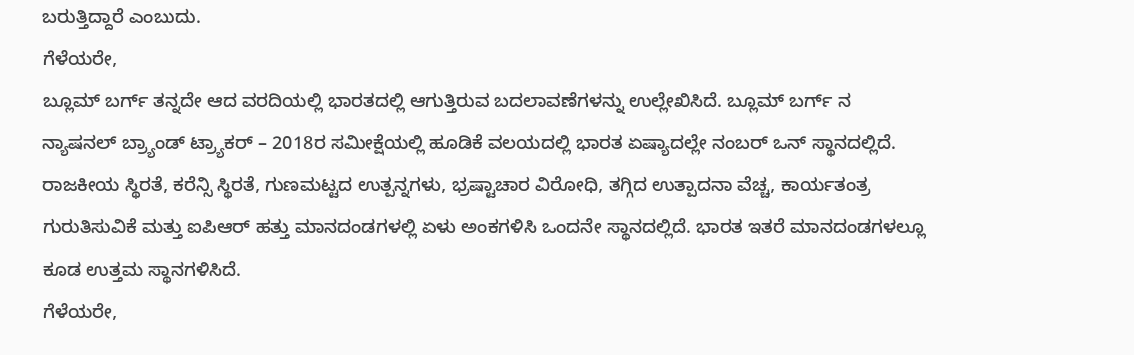ಬರುತ್ತಿದ್ದಾರೆ ಎಂಬುದು.
ಗೆಳೆಯರೇ,
ಬ್ಲೂಮ್ ಬರ್ಗ್ ತನ್ನದೇ ಆದ ವರದಿಯಲ್ಲಿ ಭಾರತದಲ್ಲಿ ಆಗುತ್ತಿರುವ ಬದಲಾವಣೆಗಳನ್ನು ಉಲ್ಲೇಖಿಸಿದೆ. ಬ್ಲೂಮ್ ಬರ್ಗ್ ನ ನ್ಯಾಷನಲ್ ಬ್ರ್ಯಾಂಡ್ ಟ್ರ್ಯಾಕರ್ – 2018ರ ಸಮೀಕ್ಷೆಯಲ್ಲಿ ಹೂಡಿಕೆ ವಲಯದಲ್ಲಿ ಭಾರತ ಏಷ್ಯಾದಲ್ಲೇ ನಂಬರ್ ಒನ್ ಸ್ಥಾನದಲ್ಲಿದೆ. ರಾಜಕೀಯ ಸ್ಥಿರತೆ, ಕರೆನ್ಸಿ ಸ್ಥಿರತೆ, ಗುಣಮಟ್ಟದ ಉತ್ಪನ್ನಗಳು, ಭ್ರಷ್ಟಾಚಾರ ವಿರೋಧಿ, ತಗ್ಗಿದ ಉತ್ಪಾದನಾ ವೆಚ್ಚ, ಕಾರ್ಯತಂತ್ರ ಗುರುತಿಸುವಿಕೆ ಮತ್ತು ಐಪಿಆರ್ ಹತ್ತು ಮಾನದಂಡಗಳಲ್ಲಿ ಏಳು ಅಂಕಗಳಿಸಿ ಒಂದನೇ ಸ್ಥಾನದಲ್ಲಿದೆ. ಭಾರತ ಇತರೆ ಮಾನದಂಡಗಳಲ್ಲೂ ಕೂಡ ಉತ್ತಮ ಸ್ಥಾನಗಳಿಸಿದೆ.
ಗೆಳೆಯರೇ,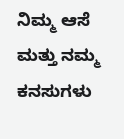ನಿಮ್ಮ ಆಸೆ ಮತ್ತು ನಮ್ಮ ಕನಸುಗಳು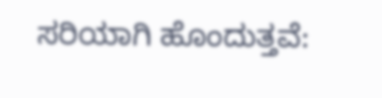ಸರಿಯಾಗಿ ಹೊಂದುತ್ತವೆ: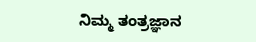ನಿಮ್ಮ ತಂತ್ರಜ್ಞಾನ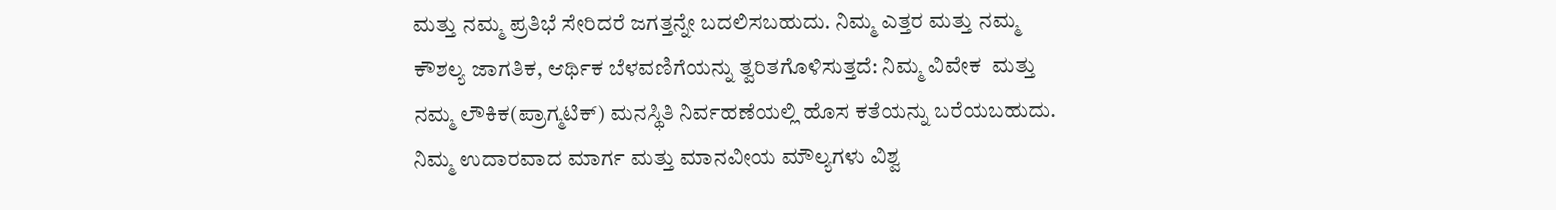ಮತ್ತು ನಮ್ಮ ಪ್ರತಿಭೆ ಸೇರಿದರೆ ಜಗತ್ತನ್ನೇ ಬದಲಿಸಬಹುದು. ನಿಮ್ಮ ಎತ್ತರ ಮತ್ತು ನಮ್ಮ ಕೌಶಲ್ಯ ಜಾಗತಿಕ, ಆರ್ಥಿಕ ಬೆಳವಣಿಗೆಯನ್ನು ತ್ವರಿತಗೊಳಿಸುತ್ತದೆ: ನಿಮ್ಮ ವಿವೇಕ  ಮತ್ತು ನಮ್ಮ ಲೌಕಿಕ(ಪ್ರಾಗ್ಮಟಿಕ್) ಮನಸ್ಥಿತಿ ನಿರ್ವಹಣೆಯಲ್ಲಿ ಹೊಸ ಕತೆಯನ್ನು ಬರೆಯಬಹುದು. ನಿಮ್ಮ ಉದಾರವಾದ ಮಾರ್ಗ ಮತ್ತು ಮಾನವೀಯ ಮೌಲ್ಯಗಳು ವಿಶ್ವ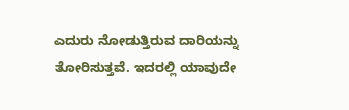ಎದುರು ನೋಡುತ್ತಿರುವ ದಾರಿಯನ್ನು ತೋರಿಸುತ್ತವೆ. ಇದರಲ್ಲಿ ಯಾವುದೇ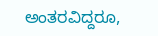ಅಂತರವಿದ್ದರೂ,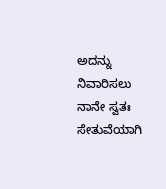ಅದನ್ನು ನಿವಾರಿಸಲು ನಾನೇ ಸ್ವತಃ ಸೇತುವೆಯಾಗಿ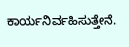ಕಾರ್ಯನಿರ್ವಹಿಸುತ್ತೇನೆ.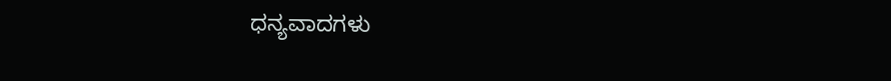ಧನ್ಯವಾದಗಳು